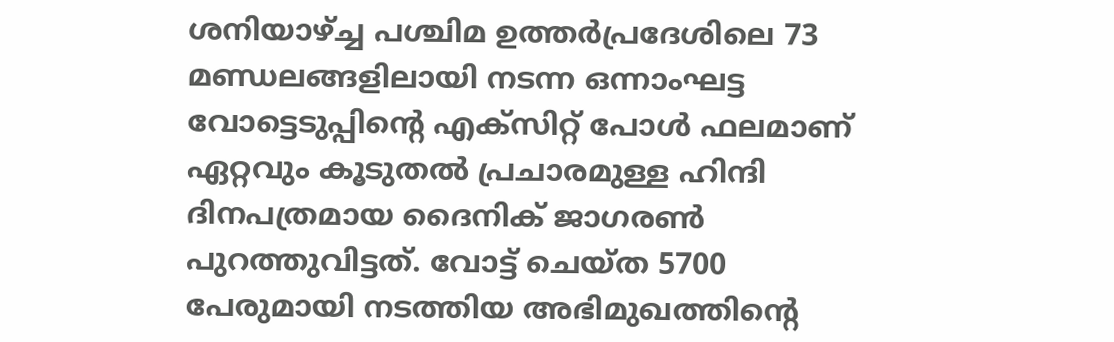ശനിയാഴ്ച്ച പശ്ചിമ ഉത്തര്‍പ്രദേശിലെ 73 മണ്ഡലങ്ങളിലായി നടന്ന ഒന്നാംഘട്ട വോട്ടെടുപ്പിന്റെ എക്‌സിറ്റ് പോള്‍ ഫലമാണ് ഏറ്റവും കൂടുതല്‍ പ്രചാരമുള്ള ഹിന്ദി ദിനപത്രമായ ദൈനിക് ജാഗരണ്‍ പുറത്തുവിട്ടത്. വോട്ട് ചെയ്ത 5700 പേരുമായി നടത്തിയ അഭിമുഖത്തിന്റെ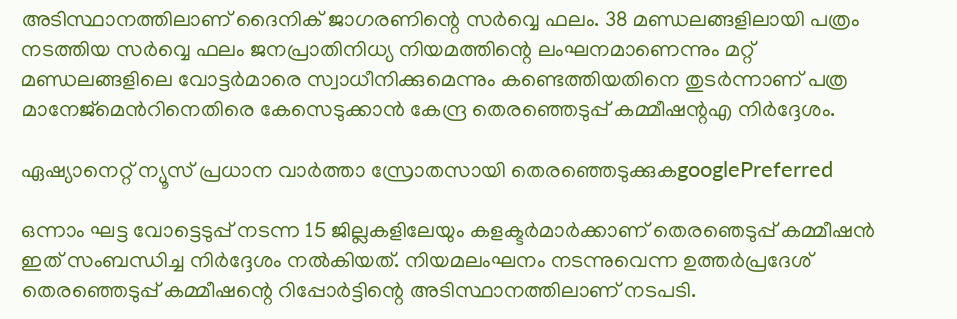അടിസ്ഥാനത്തിലാണ് ദൈനിക് ജാഗരണിന്റെ സര്‍വ്വെ ഫലം. 38 മണ്ഡലങ്ങളിലായി പത്രം നടത്തിയ സര്‍വ്വെ ഫലം ജനപ്രാതിനിധ്യ നിയമത്തിന്റെ ലംഘനമാണെന്നും മറ്റ് മണ്ഡലങ്ങളിലെ വോട്ടര്‍മാരെ സ്വാധീനിക്കുമെന്നും കണ്ടെത്തിയതിനെ തുടര്‍ന്നാണ് പത്ര മാനേജ്മെന്‍റിനെതിരെ കേസെടുക്കാന്‍ കേന്ദ്ര തെരഞ്ഞെടുപ്പ് കമ്മീഷന്റഎ നിര്‍ദ്ദേശം.

ഏഷ്യാനെറ്റ് ന്യൂസ് പ്രധാന വാർത്താ സ്രോതസായി തെരഞ്ഞെടുക്കുകgooglePreferred

ഒന്നാം ഘട്ട വോട്ടെടുപ്പ് നടന്ന 15 ജില്ലകളിലേയും കളക്ടര്‍മാര്‍ക്കാണ് തെരഞെടുപ്പ് കമ്മീഷന്‍ ഇത് സംബന്ധിച്ച നിര്‍ദ്ദേശം നല്‍കിയത്. നിയമലംഘനം നടന്നുവെന്ന ഉത്തര്‍പ്രദേശ് തെരഞ്ഞെടുപ്പ് കമ്മീഷന്റെ റിപ്പോര്‍ട്ടിന്റെ അടിസ്ഥാനത്തിലാണ് നടപടി.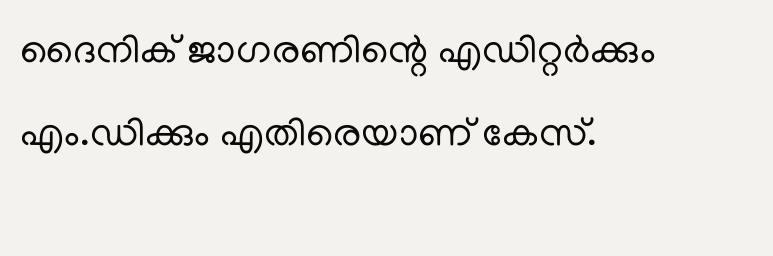ദൈനിക് ജാഗരണിന്റെ എഡിറ്റര്‍ക്കും എം.ഡിക്കും എതിരെയാണ് കേസ്.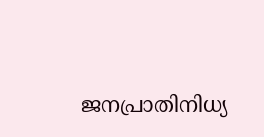ജനപ്രാതിനിധ്യ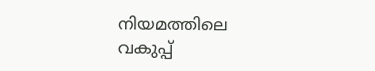നിയമത്തിലെ വകുപ്പ്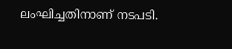ലംഘിച്ചതിനാണ് നടപടി.